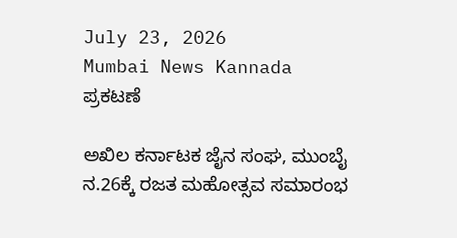July 23, 2026
Mumbai News Kannada
ಪ್ರಕಟಣೆ

ಅಖಿಲ ಕರ್ನಾಟಕ ಜೈನ ಸಂಘ, ಮುಂಬೈ ನ.26ಕ್ಕೆ ರಜತ ಮಹೋತ್ಸವ ಸಮಾರಂಭ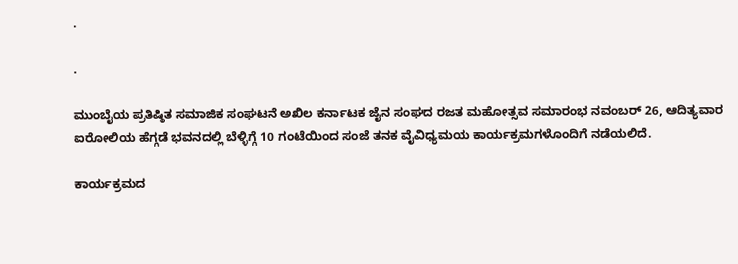.

.

ಮುಂಬೈಯ ಪ್ರತಿಷ್ಠಿತ ಸಮಾಜಿಕ ಸಂಘಟನೆ ಅಖಿಲ ಕರ್ನಾಟಕ ಜೈನ ಸಂಘದ ರಜತ ಮಹೋತ್ಸವ ಸಮಾರಂಭ ನವಂಬರ್ 26, ಆದಿತ್ಯವಾರ ಐರೋಲಿಯ ಹೆಗ್ಗಡೆ ಭವನದಲ್ಲಿ ಬೆಳ್ಳಿಗ್ಗೆ 10 ಗಂಟೆಯಿಂದ ಸಂಜೆ ತನಕ ವೈವಿಧ್ಯಮಯ ಕಾರ್ಯಕ್ರಮಗಳೊಂದಿಗೆ ನಡೆಯಲಿದೆ.

ಕಾರ್ಯಕ್ರಮದ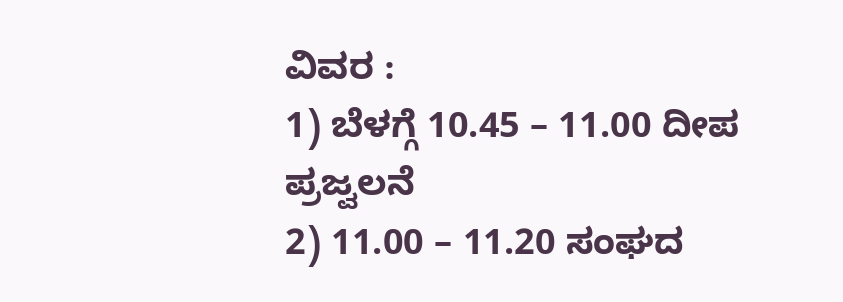ವಿವರ :
1) ಬೆಳಗ್ಗೆ 10.45 – 11.00 ದೀಪ ಪ್ರಜ್ವಲನೆ
2) 11.00 – 11.20 ಸಂಘದ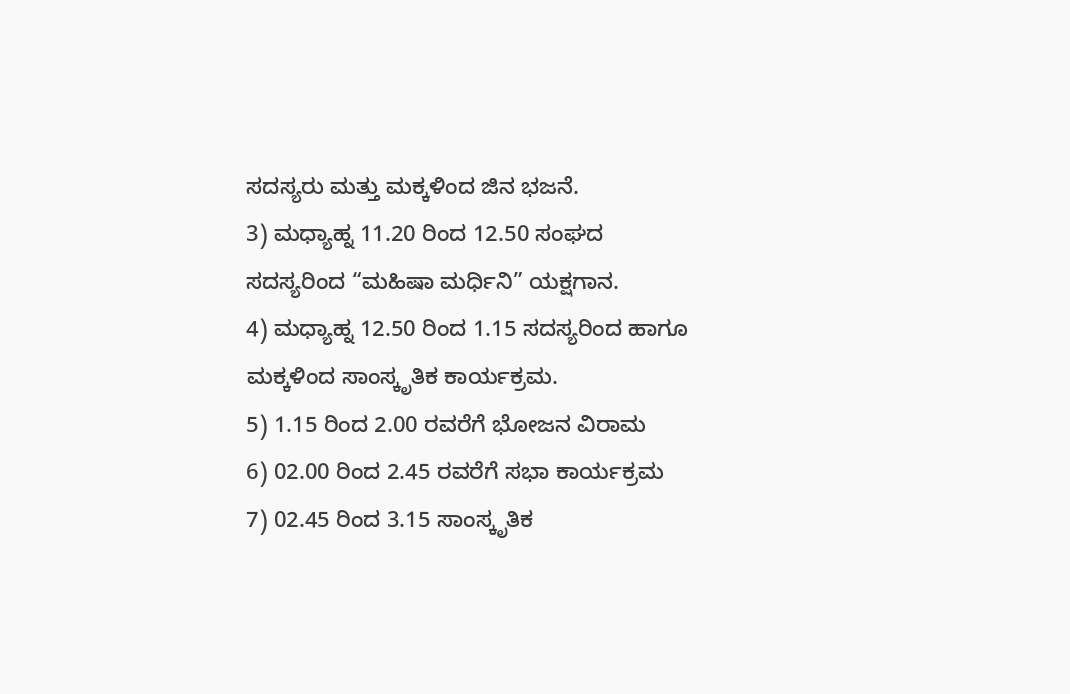ಸದಸ್ಯರು ಮತ್ತು ಮಕ್ಕಳಿಂದ ಜಿನ ಭಜನೆ.
3) ಮಧ್ಯಾಹ್ನ 11.20 ರಿಂದ 12.50 ಸಂಘದ ಸದಸ್ಯರಿಂದ “ಮಹಿಷಾ ಮರ್ಧಿನಿ” ಯಕ್ಷಗಾನ.
4) ಮಧ್ಯಾಹ್ನ 12.50 ರಿಂದ 1.15 ಸದಸ್ಯರಿಂದ ಹಾಗೂ ಮಕ್ಕಳಿಂದ ಸಾಂಸ್ಕೃತಿಕ ಕಾರ್ಯಕ್ರಮ.
5) 1.15 ರಿಂದ 2.00 ರವರೆಗೆ ಭೋಜನ ವಿರಾಮ
6) 02.00 ರಿಂದ 2.45 ರವರೆಗೆ ಸಭಾ ಕಾರ್ಯಕ್ರಮ
7) 02.45 ರಿಂದ 3.15 ಸಾಂಸ್ಕೃತಿಕ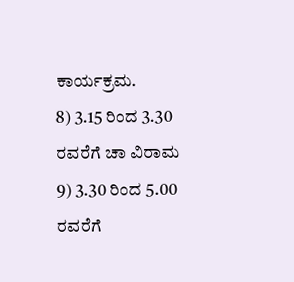ಕಾರ್ಯಕ್ರಮ.
8) 3.15 ರಿಂದ 3.30 ರವರೆಗೆ ಚಾ ವಿರಾಮ
9) 3.30 ರಿಂದ 5.00 ರವರೆಗೆ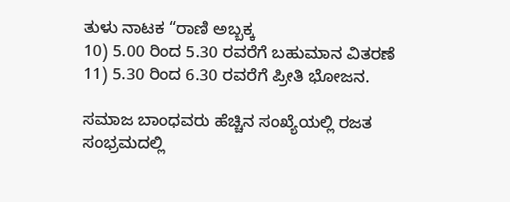ತುಳು ನಾಟಕ “ರಾಣಿ ಅಬ್ಬಕ್ಕ
10) 5.00 ರಿಂದ 5.30 ರವರೆಗೆ ಬಹುಮಾನ ವಿತರಣೆ
11) 5.30 ರಿಂದ 6.30 ರವರೆಗೆ ಪ್ರೀತಿ ಭೋಜನ.

ಸಮಾಜ ಬಾಂಧವರು ಹೆಚ್ಚಿನ ಸಂಖ್ಯೆಯಲ್ಲಿ ರಜತ ಸಂಭ್ರಮದಲ್ಲಿ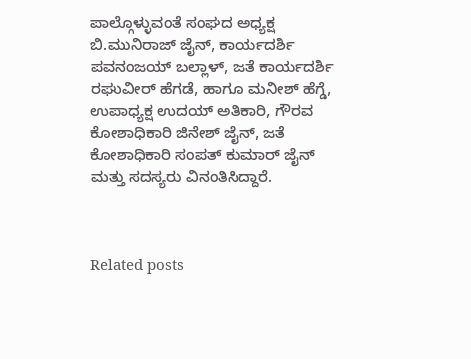ಪಾಲ್ಗೊಳ್ಳುವಂತೆ ಸಂಘದ ಅಧ್ಯಕ್ಷ ಬಿ.ಮುನಿರಾಜ್ ಜೈನ್, ಕಾರ್ಯದರ್ಶಿ ಪವನಂಜಯ್ ಬಲ್ಲಾಳ್, ಜತೆ ಕಾರ್ಯದರ್ಶಿ ರಘುವೀರ್ ಹೆಗಡೆ, ಹಾಗೂ ಮನೀಶ್ ಹೆಗ್ಡೆ, ಉಪಾಧ್ಯಕ್ಷ ಉದಯ್ ಅತಿಕಾರಿ, ಗೌರವ ಕೋಶಾಧಿಕಾರಿ ಜಿನೇಶ್ ಜೈನ್, ಜತೆ ಕೋಶಾಧಿಕಾರಿ ಸಂಪತ್ ಕುಮಾರ್ ಜೈನ್ ಮತ್ತು ಸದಸ್ಯರು ವಿನಂತಿಸಿದ್ದಾರೆ.



Related posts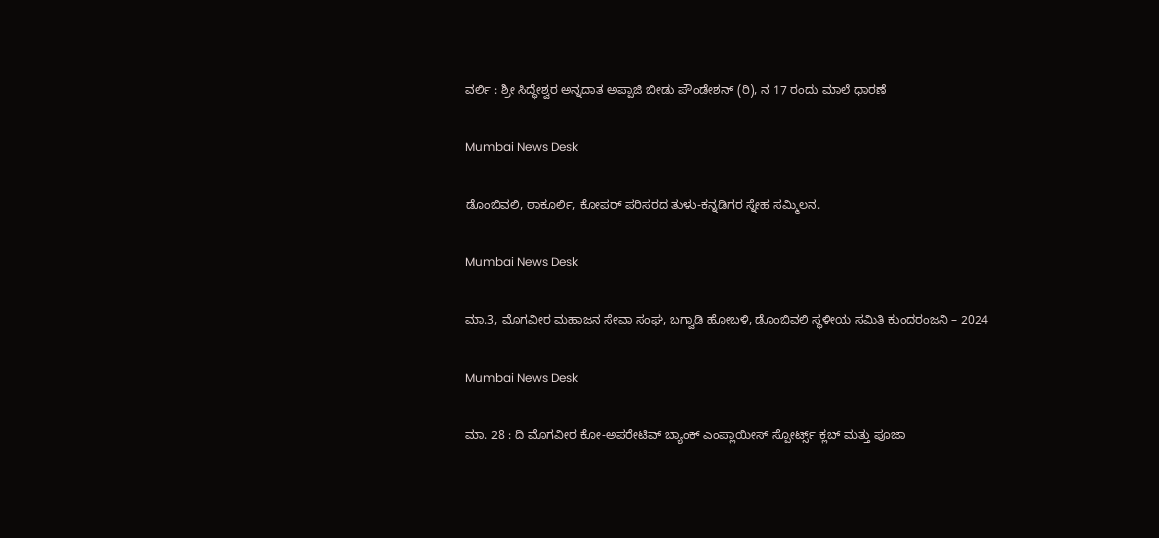ವರ್ಲಿ : ಶ್ರೀ ಸಿದ್ಧೇಶ್ವರ ಅನ್ನದಾತ ಅಪ್ಪಾಜಿ ಬೀಡು ಪೌಂಡೇಶನ್ (ರಿ), ನ 17 ರಂದು ಮಾಲೆ ಧಾರಣೆ

Mumbai News Desk

ಡೊಂಬಿವಲಿ, ಠಾಕೂರ್ಲಿ, ಕೋಪರ್ ಪರಿಸರದ ತುಳು-ಕನ್ನಡಿಗರ ಸ್ನೇಹ ಸಮ್ಮಿಲನ.

Mumbai News Desk

ಮಾ.3, ಮೊಗವೀರ ಮಹಾಜನ ಸೇವಾ ಸಂಘ, ಬಗ್ವಾಡಿ ಹೋಬಳಿ, ಡೊಂಬಿವಲಿ ಸ್ಥಳೀಯ ಸಮಿತಿ ಕುಂದರಂಜನಿ – 2024

Mumbai News Desk

ಮಾ. 28 : ದಿ ಮೊಗವೀರ ಕೋ-ಅಪರೇಟಿವ್ ಬ್ಯಾಂಕ್ ಎಂಪ್ಲಾಯೀಸ್ ಸ್ಪೋರ್ಟ್ಸ್ ಕ್ಲಬ್ ಮತ್ತು ಪೂಜಾ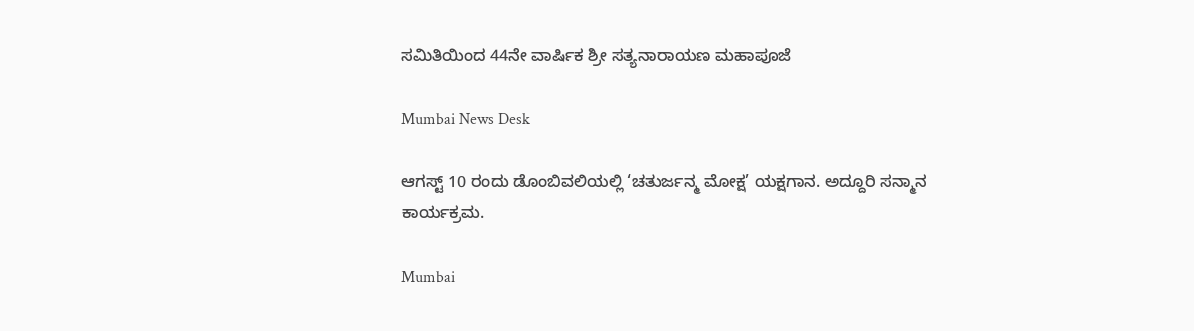ಸಮಿತಿಯಿಂದ 44ನೇ ವಾರ್ಷಿಕ ಶ್ರೀ ಸತ್ಯನಾರಾಯಣ ಮಹಾಪೂಜೆ

Mumbai News Desk

ಆಗಸ್ಟ್ 10 ರಂದು ಡೊಂಬಿವಲಿಯಲ್ಲಿ ‘ಚತುರ್ಜನ್ಮ ಮೋಕ್ಷ’ ಯಕ್ಷಗಾನ. ಅದ್ದೂರಿ ಸನ್ಮಾನ ಕಾರ್ಯಕ್ರಮ.

Mumbai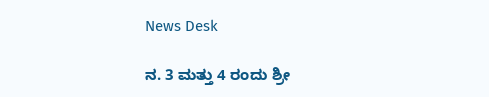News Desk

ನ. 3 ಮತ್ತು 4 ರಂದು ಶ್ರೀ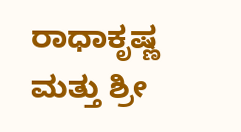ರಾಧಾಕೃಷ್ಣ ಮತ್ತು ಶ್ರೀ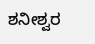ಶನೀಶ್ವರ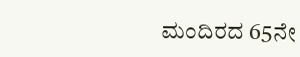ಮಂದಿರದ 65ನೇ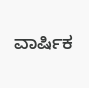ವಾರ್ಷಿಕ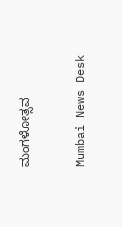ಮಂಗಳೋತ್ಸವ

Mumbai News Desk